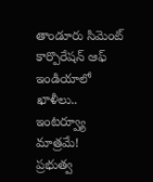తాండూరు సిమెంట్ కార్పొరేషన్ ఆఫ్ ఇండియాలో ఖాళీలు.. ఇంటర్వ్యూ మాత్రమే!
ప్రభుత్వ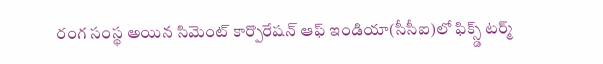రంగ సంస్థ అయిన సిమెంట్ కార్పొరేషన్ ఆఫ్ ఇండియా(సీసీఐ)లో ఫిక్స్డ్ టర్మ్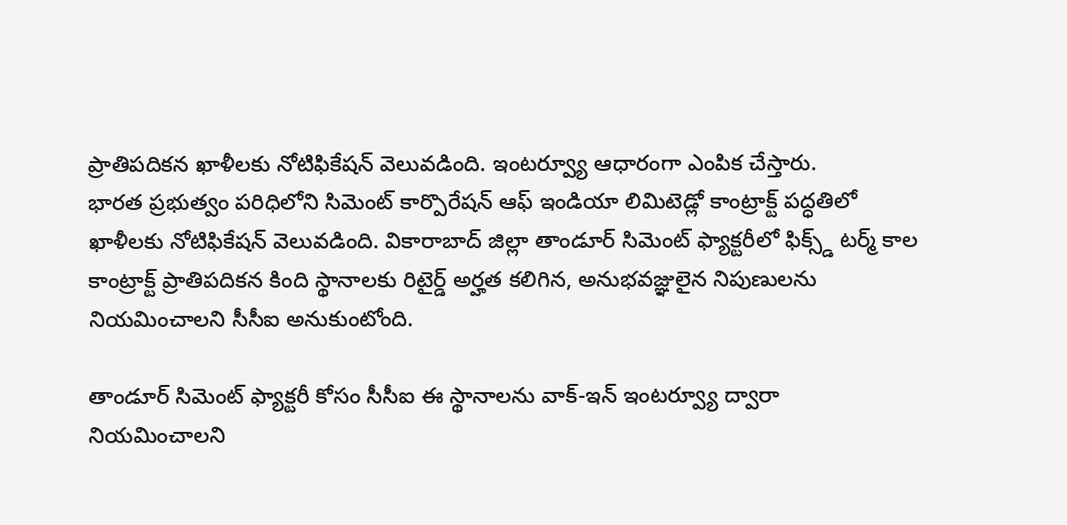ప్రాతిపదికన ఖాళీలకు నోటిఫికేషన్ వెలువడింది. ఇంటర్వ్యూ ఆధారంగా ఎంపిక చేస్తారు.
భారత ప్రభుత్వం పరిధిలోని సిమెంట్ కార్పొరేషన్ ఆఫ్ ఇండియా లిమిటెడ్లో కాంట్రాక్ట్ పద్ధతిలో ఖాళీలకు నోటిఫికేషన్ వెలువడింది. వికారాబాద్ జిల్లా తాండూర్ సిమెంట్ ఫ్యాక్టరీలో ఫిక్స్డ్ టర్మ్ కాల కాంట్రాక్ట్ ప్రాతిపదికన కింది స్థానాలకు రిటైర్డ్ అర్హత కలిగిన, అనుభవజ్ఞులైన నిపుణులను నియమించాలని సీసీఐ అనుకుంటోంది.

తాండూర్ సిమెంట్ ఫ్యాక్టరీ కోసం సీసీఐ ఈ స్థానాలను వాక్-ఇన్ ఇంటర్వ్యూ ద్వారా నియమించాలని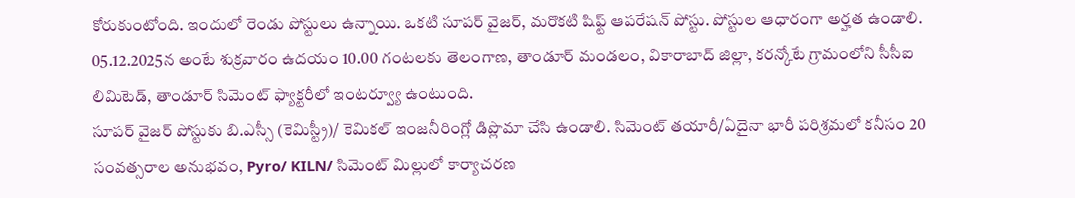కోరుకుంటోంది. ఇందులో రెండు పోస్టులు ఉన్నాయి. ఒకటి సూపర్ వైజర్, మరొకటి షిఫ్ట్ ఆపరేషన్ పోస్టు. పోస్టుల ఆధారంగా అర్హత ఉండాలి. 05.12.2025న అంటే శుక్రవారం ఉదయం 10.00 గంటలకు తెలంగాణ, తాండూర్ మండలం, వికారాబాద్ జిల్లా, కరన్కోటే గ్రామంలోని సీసీఐ లిమిటెడ్, తాండూర్ సిమెంట్ ఫ్యాక్టరీలో ఇంటర్వ్యూ ఉంటుంది.
సూపర్ వైజర్ పోస్టుకు బి.ఎస్సీ (కెమిస్ట్రీ)/ కెమికల్ ఇంజనీరింగ్లో డిప్లొమా చేసి ఉండాలి. సిమెంట్ తయారీ/ఏదైనా భారీ పరిశ్రమలో కనీసం 20 సంవత్సరాల అనుభవం, Pyro/ KILN/ సిమెంట్ మిల్లులో కార్యాచరణ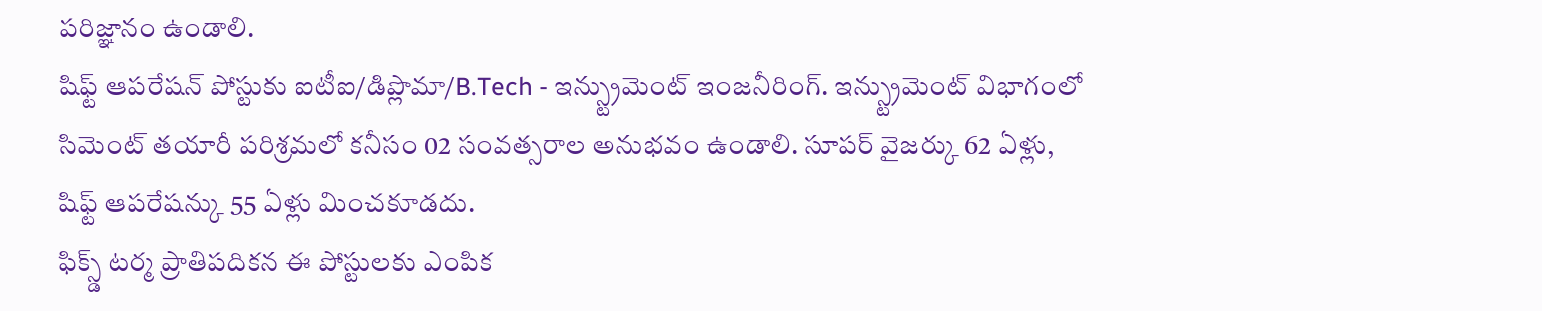పరిజ్ఞానం ఉండాలి.
షిఫ్ట్ ఆపరేషన్ పోస్టుకు ఐటీఐ/డిప్లొమా/B.Tech - ఇన్స్ట్రుమెంట్ ఇంజనీరింగ్. ఇన్స్ట్రుమెంట్ విభాగంలో సిమెంట్ తయారీ పరిశ్రమలో కనీసం 02 సంవత్సరాల అనుభవం ఉండాలి. సూపర్ వైజర్కు 62 ఏళ్లు, షిఫ్ట్ ఆపరేషన్కు 55 ఏళ్లు మించకూడదు.
ఫిక్స్డ్ టర్మ ప్రాతిపదికన ఈ పోస్టులకు ఎంపిక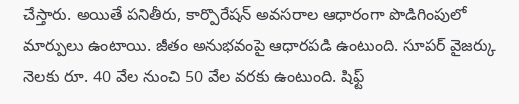చేస్తారు. అయితే పనితీరు, కార్పొరేషన్ అవసరాల ఆధారంగా పొడిగింపులో మార్పులు ఉంటాయి. జీతం అనుభవంపై ఆధారపడి ఉంటుంది. సూపర్ వైజర్కు నెలకు రూ. 40 వేల నుంచి 50 వేల వరకు ఉంటుంది. షిఫ్ట్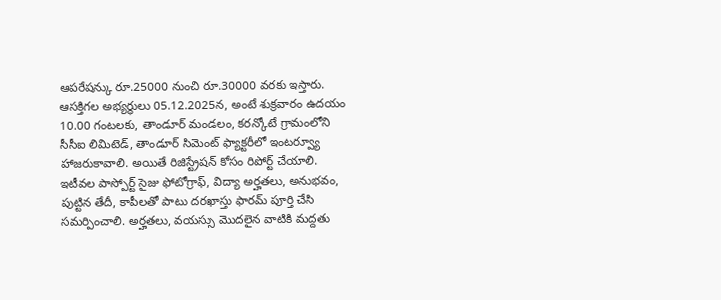ఆపరేషన్కు రూ.25000 నుంచి రూ.30000 వరకు ఇస్తారు.
ఆసక్తిగల అభ్యర్థులు 05.12.2025న, అంటే శుక్రవారం ఉదయం 10.00 గంటలకు, తాండూర్ మండలం, కరన్కోటే గ్రామంలోని సీసీఐ లిమిటెడ్, తాండూర్ సిమెంట్ ఫ్యాక్టరీలో ఇంటర్వ్యూ హాజరుకావాలి. అయితే రిజిస్ట్రేషన్ కోసం రిపోర్ట్ చేయాలి. ఇటీవల పాస్పోర్ట్ సైజు ఫోటోగ్రాఫ్, విద్యా అర్హతలు, అనుభవం, పుట్టిన తేదీ, కాపీలతో పాటు దరఖాస్తు ఫారమ్ పూర్తి చేసి సమర్పించాలి. అర్హతలు, వయస్సు మొదలైన వాటికి మద్దతు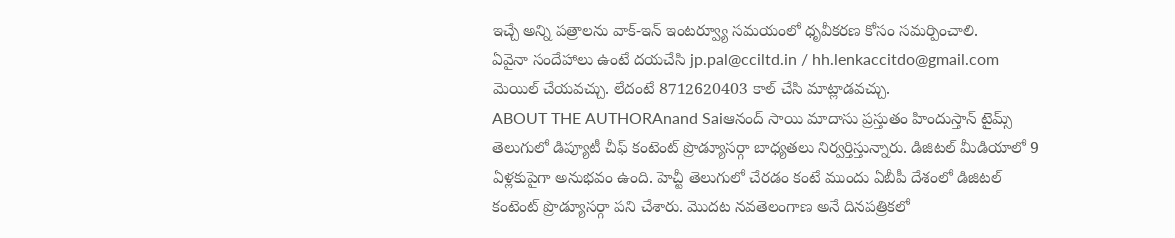ఇచ్చే అన్ని పత్రాలను వాక్-ఇన్ ఇంటర్వ్యూ సమయంలో ధృవీకరణ కోసం సమర్పించాలి.
ఏవైనా సందేహాలు ఉంటే దయచేసి jp.pal@cciltd.in / hh.lenkaccitdo@gmail.com మెయిల్ చేయవచ్చు. లేదంటే 8712620403 కాల్ చేసి మాట్లాడవచ్చు.
ABOUT THE AUTHORAnand Saiఆనంద్ సాయి మాదాసు ప్రస్తుతం హిందుస్తాన్ టైమ్స్ తెలుగులో డిప్యూటీ చీఫ్ కంటెంట్ ప్రొడ్యూసర్గా బాధ్యతలు నిర్వర్తిస్తున్నారు. డిజిటల్ మీడియాలో 9 ఏళ్లకుపైగా అనుభవం ఉంది. హెచ్టీ తెలుగులో చేరడం కంటే ముందు ఏబీపీ దేశంలో డిజిటల్ కంటెంట్ ప్రొడ్యూసర్గా పని చేశారు. మెుదట నవతెలంగాణ అనే దినపత్రికలో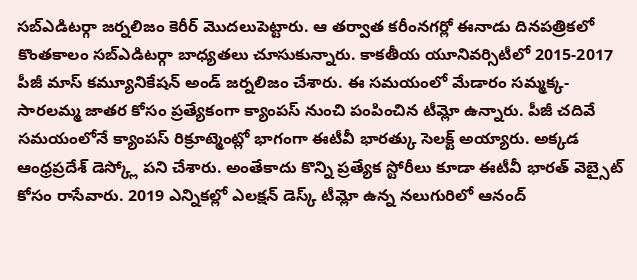సబ్ఎడిటర్గా జర్నలిజం కెరీర్ మెుదలుపెట్టారు. ఆ తర్వాత కరీంనగర్లో ఈనాడు దినపత్రికలో కొంతకాలం సబ్ఎడిటర్గా బాధ్యతలు చూసుకున్నారు. కాకతీయ యూనివర్సిటీలో 2015-2017 పీజీ మాస్ కమ్యూనికేషన్ అండ్ జర్నలిజం చేశారు. ఈ సమయంలో మేడారం సమ్మక్క-సారలమ్మ జాతర కోసం ప్రత్యేకంగా క్యాంపస్ నుంచి పంపించిన టీమ్లో ఉన్నారు. పీజీ చదివే సమయంలోనే క్యాంపస్ రిక్రూట్మెంట్లో భాగంగా ఈటీవీ భారత్కు సెలక్ట్ అయ్యారు. అక్కడ ఆంధ్రప్రదేశ్ డెస్క్లో పని చేశారు. అంతేకాదు కొన్ని ప్రత్యేక స్టోరీలు కూడా ఈటీవీ భారత్ వెబ్సైట్ కోసం రాసేవారు. 2019 ఎన్నికల్లో ఎలక్షన్ డెస్క్ టీమ్లో ఉన్న నలుగురిలో ఆనంద్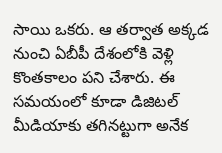సాయి ఒకరు. ఆ తర్వాత అక్కడ నుంచి ఏబీపీ దేశంలోకి వెళ్లి కొంతకాలం పని చేశారు. ఈ సమయంలో కూడా డిజిటల్ మీడియాకు తగినట్టుగా అనేక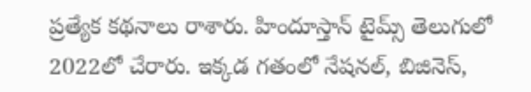ప్రత్యేక కథనాలు రాశారు. హిందూస్తాన్ టైమ్స్ తెలుగులో 2022లో చేరారు. ఇక్కడ గతంలో నేషనల్, బిజినెస్,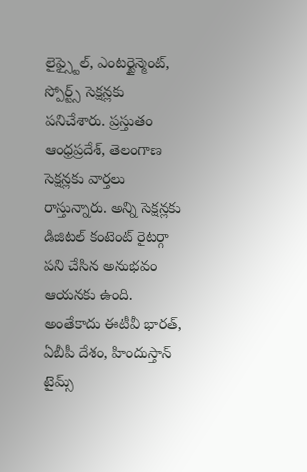లైఫ్స్టైల్, ఎంటర్టైన్మెంట్, స్పోర్ట్స్ సెక్షన్లకు పనిచేశారు. ప్రస్తుతం ఆంధ్రప్రదేశ్, తెలంగాణ సెక్షన్లకు వార్తలు రాస్తున్నారు. అన్ని సెక్షన్లకు డిజిటల్ కంటెంట్ రైటర్గా పని చేసిన అనుభవం ఆయనకు ఉంది. అంతేకాదు ఈటీవీ భారత్, ఏబీపీ దేశం, హిందుస్తాన్ టైమ్స్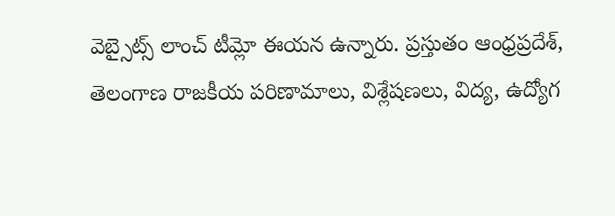వెబ్సైట్స్ లాంచ్ టీమ్లో ఈయన ఉన్నారు. ప్రస్తుతం ఆంధ్రప్రదేశ్, తెలంగాణ రాజకీయ పరిణామాలు, విశ్లేషణలు, విద్య, ఉద్యోగ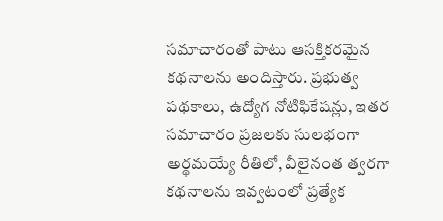సమాచారంతో పాటు ఆసక్తికరమైన కథనాలను అందిస్తారు. ప్రభుత్వ పథకాలు, ఉద్యోగ నోటిఫికేషన్లు, ఇతర సమాచారం ప్రజలకు సులభంగా అర్థమయ్యే రీతిలో, వీలైనంత త్వరగా కథనాలను ఇవ్వటంలో ప్రత్యేక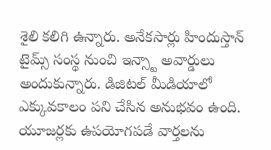శైలి కలిగి ఉన్నారు. అనేకసార్లు హిందుస్తాన్ టైమ్స్ సంస్థ నుంచి ఇన్స్టా అవార్డులు అందుకున్నారు. డిజిటల్ మీడియాలో ఎక్కువకాలం పని చేసిన అనుభవం ఉంది. యూజర్లకు ఉపయోగపడే వార్తలను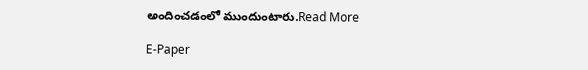అందించడంలో ముందుంటారు.Read More

E-Paper